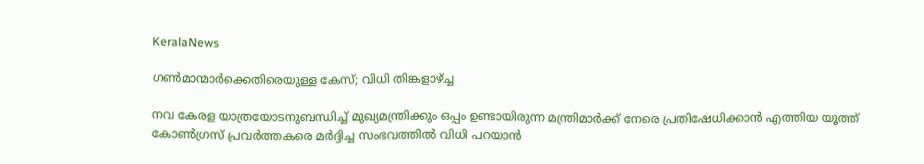KeralaNews

ഗൺമാന്മാർക്കെതിരെയുള്ള കേസ്; വിധി തിങ്കളാഴ്ച്ച

നവ കേരള യാത്രയോടനുബന്ധിച്ച് മുഖ്യമന്ത്രിക്കും ഒപ്പം ഉണ്ടായിരുന്ന മന്ത്രിമാർക്ക് നേരെ പ്രതിഷേധിക്കാൻ എത്തിയ യൂത്ത് കോൺഗ്രസ് പ്രവർത്തകരെ മർദ്ദിച്ച സംഭവത്തിൽ വിധി പറയാൻ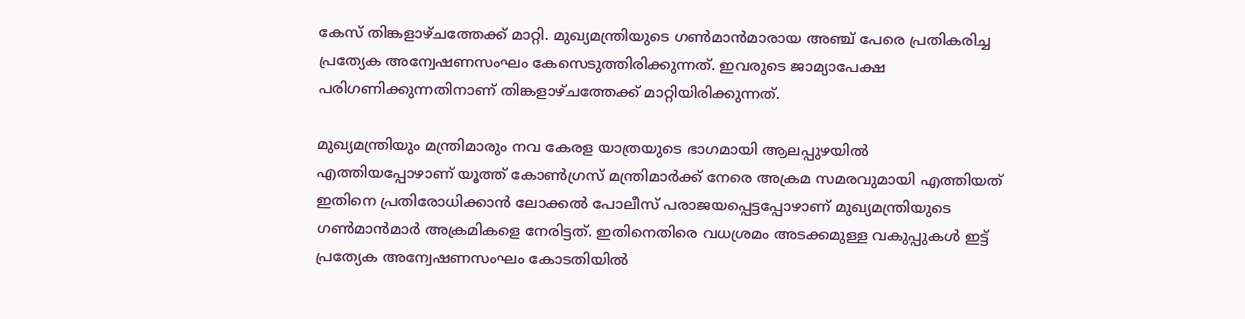കേസ് തിങ്കളാഴ്ചത്തേക്ക് മാറ്റി. മുഖ്യമന്ത്രിയുടെ ഗൺമാൻമാരായ അഞ്ച് പേരെ പ്രതികരിച്ച പ്രത്യേക അന്വേഷണസംഘം കേസെടുത്തിരിക്കുന്നത്. ഇവരുടെ ജാമ്യാപേക്ഷ പരിഗണിക്കുന്നതിനാണ് തിങ്കളാഴ്ചത്തേക്ക് മാറ്റിയിരിക്കുന്നത്.

മുഖ്യമന്ത്രിയും മന്ത്രിമാരും നവ കേരള യാത്രയുടെ ഭാഗമായി ആലപ്പുഴയിൽ എത്തിയപ്പോഴാണ് യൂത്ത് കോൺഗ്രസ് മന്ത്രിമാർക്ക് നേരെ അക്രമ സമരവുമായി എത്തിയത് ഇതിനെ പ്രതിരോധിക്കാൻ ലോക്കൽ പോലീസ് പരാജയപ്പെട്ടപ്പോഴാണ് മുഖ്യമന്ത്രിയുടെ ഗൺമാൻമാർ അക്രമികളെ നേരിട്ടത്. ഇതിനെതിരെ വധശ്രമം അടക്കമുള്ള വകുപ്പുകൾ ഇട്ട് പ്രത്യേക അന്വേഷണസംഘം കോടതിയിൽ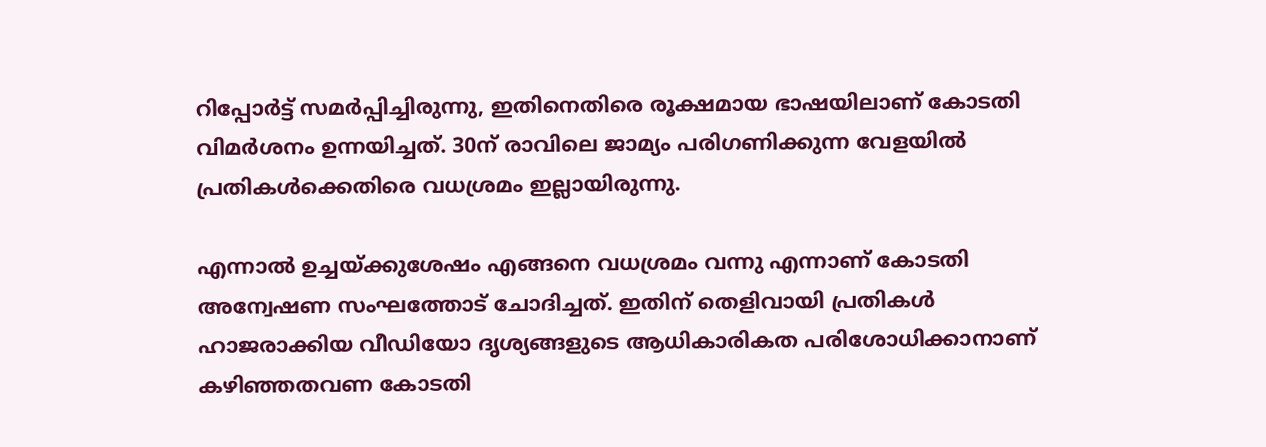റിപ്പോർട്ട് സമർപ്പിച്ചിരുന്നു, ഇതിനെതിരെ രൂക്ഷമായ ഭാഷയിലാണ് കോടതി വിമർശനം ഉന്നയിച്ചത്. 30ന് രാവിലെ ജാമ്യം പരിഗണിക്കുന്ന വേളയിൽ പ്രതികൾക്കെതിരെ വധശ്രമം ഇല്ലായിരുന്നു.

എന്നാൽ ഉച്ചയ്ക്കുശേഷം എങ്ങനെ വധശ്രമം വന്നു എന്നാണ് കോടതി അന്വേഷണ സംഘത്തോട് ചോദിച്ചത്. ഇതിന് തെളിവായി പ്രതികൾ ഹാജരാക്കിയ വീഡിയോ ദൃശ്യങ്ങളുടെ ആധികാരികത പരിശോധിക്കാനാണ് കഴിഞ്ഞതവണ കോടതി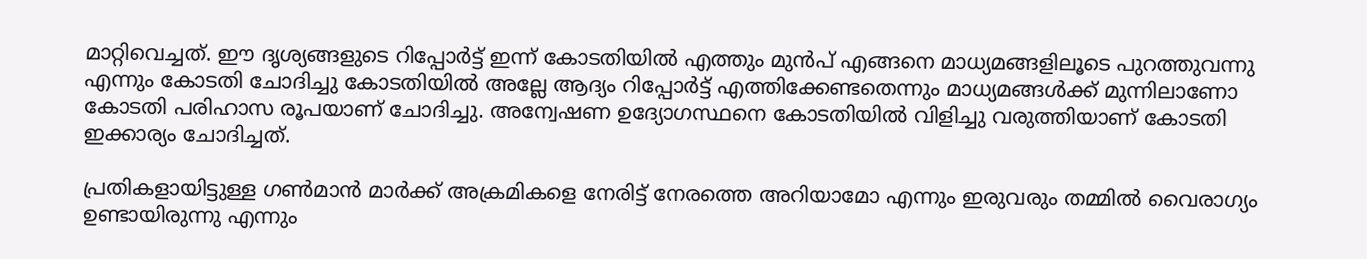മാറ്റിവെച്ചത്. ഈ ദൃശ്യങ്ങളുടെ റിപ്പോർട്ട് ഇന്ന് കോടതിയിൽ എത്തും മുൻപ് എങ്ങനെ മാധ്യമങ്ങളിലൂടെ പുറത്തുവന്നു എന്നും കോടതി ചോദിച്ചു കോടതിയിൽ അല്ലേ ആദ്യം റിപ്പോർട്ട് എത്തിക്കേണ്ടതെന്നും മാധ്യമങ്ങൾക്ക് മുന്നിലാണോ കോടതി പരിഹാസ രൂപയാണ് ചോദിച്ചു. അന്വേഷണ ഉദ്യോഗസ്ഥനെ കോടതിയിൽ വിളിച്ചു വരുത്തിയാണ് കോടതി ഇക്കാര്യം ചോദിച്ചത്.

പ്രതികളായിട്ടുള്ള ഗൺമാൻ മാർക്ക് അക്രമികളെ നേരിട്ട് നേരത്തെ അറിയാമോ എന്നും ഇരുവരും തമ്മിൽ വൈരാഗ്യം ഉണ്ടായിരുന്നു എന്നും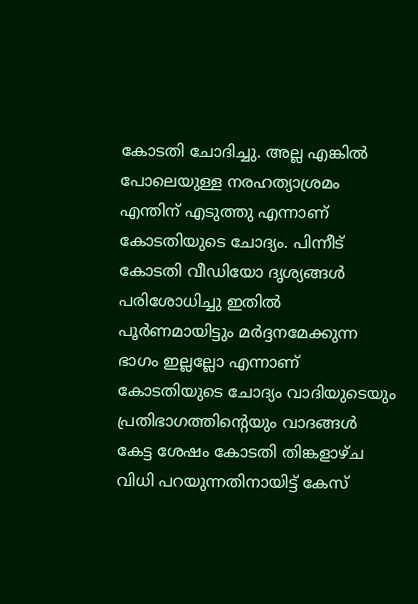കോടതി ചോദിച്ചു. അല്ല എങ്കിൽ പോലെയുള്ള നരഹത്യാശ്രമം എന്തിന് എടുത്തു എന്നാണ് കോടതിയുടെ ചോദ്യം. പിന്നീട് കോടതി വീഡിയോ ദൃശ്യങ്ങൾ പരിശോധിച്ചു ഇതിൽ പൂർണമായിട്ടും മർദ്ദനമേക്കുന്ന ഭാഗം ഇല്ലല്ലോ എന്നാണ് കോടതിയുടെ ചോദ്യം വാദിയുടെയും പ്രതിഭാഗത്തിന്റെയും വാദങ്ങൾ കേട്ട ശേഷം കോടതി തിങ്കളാഴ്ച വിധി പറയുന്നതിനായിട്ട് കേസ്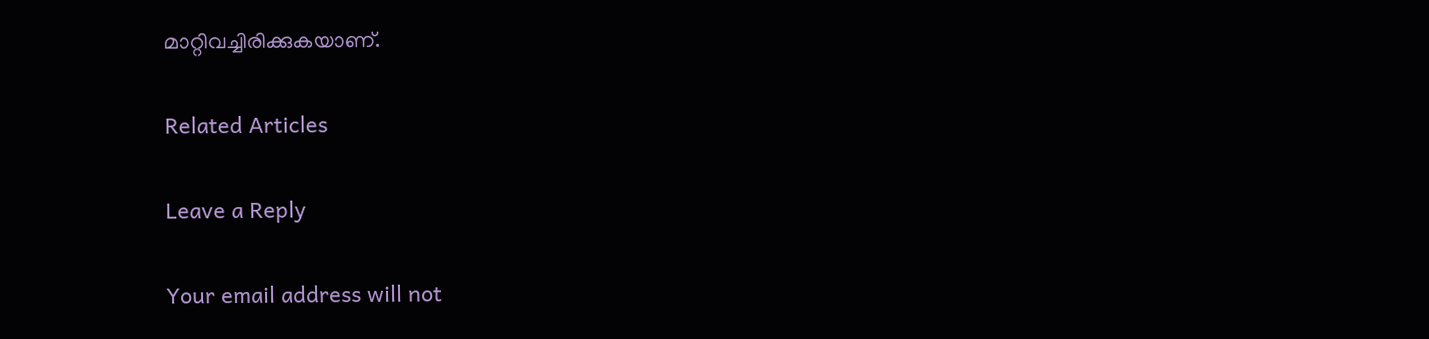മാറ്റിവച്ചിരിക്കുകയാണ്.

Related Articles

Leave a Reply

Your email address will not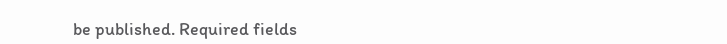be published. Required fields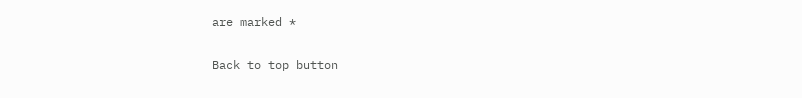are marked *

Back to top button